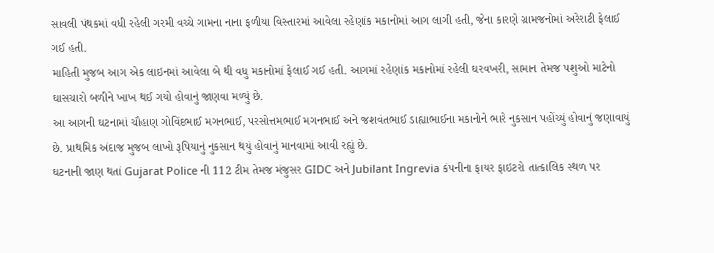સાવલી પંથકમાં વધી રહેલી ગરમી વચ્ચે ગામના નાના ફળીયા વિસ્તારમાં આવેલા રહેણાંક મકાનોમાં આગ લાગી હતી, જેના કારણે ગ્રામજનોમાં અરેરાટી ફેલાઈ ગઈ હતી.
માહિતી મુજબ આગ એક લાઇનમાં આવેલા બે થી વધુ મકાનોમાં ફેલાઈ ગઈ હતી. આગમાં રહેણાંક મકાનોમાં રહેલી ઘરવખરી, સામાન તેમજ પશુઓ માટેનો ઘાસચારો બળીને ખાખ થઈ ગયો હોવાનું જાણવા મળ્યું છે.
આ આગની ઘટનામાં ચૌહાણ ગોવિંદભાઈ મગનભાઈ, પરસોત્તમભાઈ મગનભાઈ અને જશવંતભાઈ ડાહ્યાભાઈના મકાનોને ભારે નુકસાન પહોંચ્યું હોવાનું જણાવાયું છે. પ્રાથમિક અંદાજ મુજબ લાખો રૂપિયાનું નુકસાન થયું હોવાનું માનવામાં આવી રહ્યું છે.
ઘટનાની જાણ થતાં Gujarat Police ની 112 ટીમ તેમજ મંજુસર GIDC અને Jubilant Ingrevia કંપનીના ફાયર ફાઇટરો તાત્કાલિક સ્થળ પર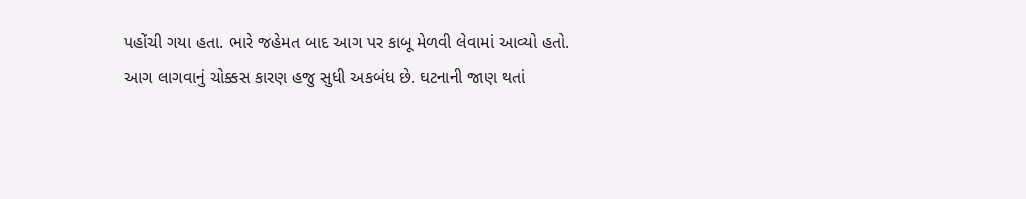પહોંચી ગયા હતા. ભારે જહેમત બાદ આગ પર કાબૂ મેળવી લેવામાં આવ્યો હતો.
આગ લાગવાનું ચોક્કસ કારણ હજુ સુધી અકબંધ છે. ઘટનાની જાણ થતાં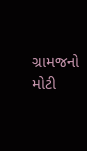ગ્રામજનો મોટી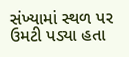સંખ્યામાં સ્થળ પર ઉમટી પડ્યા હતા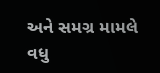અને સમગ્ર મામલે વધુ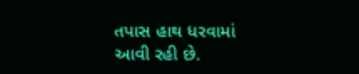તપાસ હાથ ધરવામાં આવી રહી છે.